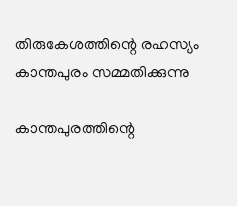തിരുകേശത്തിന്റെ രഹസ്യം കാന്തപുരം സമ്മതിക്കുന്നു

കാന്തപുരത്തിന്റെ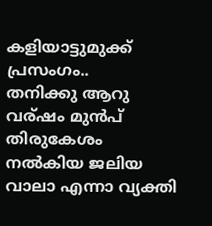കളിയാട്ടുമുക്ക് പ്രസംഗം..
തനിക്കു ആറു വര്ഷം മുന്‍പ് തിരുകേശം നല്‍കിയ ജലിയ വാലാ എന്നാ വ്യക്തി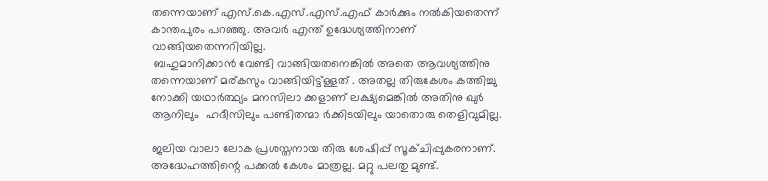തന്നെയാണ് എസ്.കെ.എസ്.എസ്.എഫ്‌ കാര്‍ക്കും നല്‍കിയതെന്ന് കാന്തപുരം പറഞ്ഞു. അവര്‍ എന്ത് ഉദ്ധേശ്യത്തിനാണ് വാങ്ങിയതെന്നറിയില്ല.
 ബഹുമാനിക്കാന്‍ വേണ്ടി വാങ്ങിയതനെങ്കില്‍ അതെ ആവശ്യത്തിനു തന്നെയാണ് മര്കസും വാങ്ങിയിട്ട്ള്ളത് . അതല്ല തിരുകേശം കത്തിച്ചു നോക്കി യഥാര്‍ത്ഥ്യം മനസിലാ ക്കളാണ് ലക്ഷ്യമെങ്കില്‍ അതിനു ഖുര്‍ ആനിലും  ഹദീസിലും പണ്ടിതന്മാ ര്‍ക്കിടയിലും യാതൊരു തെളിവുമില്ല.

ജലിയ വാലാ ലോക പ്രശസ്തനായ തിരു ശേഷിപ്പ് സൂക്ചിപ്പുകരനാണ്. അദ്ധേഹത്തിന്റെ പക്കല്‍ കേശം മാത്രല്ല. മറ്റു പലതു മുണ്ട്.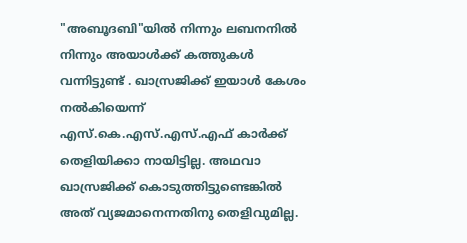"അബൂദബി"യില്‍ നിന്നും ലബനനില്‍ നിന്നും അയാള്‍ക്ക് കത്തുകള്‍ വന്നിട്ടുണ്ട് . ഖാസ്രജിക്ക് ഇയാള്‍ കേശം നല്‍കിയെന്ന് എസ്.കെ.എസ്.എസ്.എഫ്‌ കാര്‍ക്ക് തെളിയിക്കാ നായിട്ടില്ല. അഥവാ ഖാസ്രജിക്ക് കൊടുത്തിട്ടുണ്ടെങ്കില്‍ അത് വ്യജമാനെന്നതിനു തെളിവുമില്ല.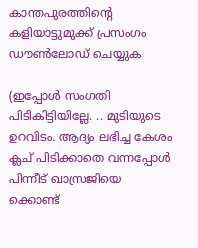കാന്തപുരത്തിന്റെ കളിയാട്ടുമുക്ക് പ്രസംഗം ഡൗണ്‍ലോഡ് ചെയ്യുക

(ഇപ്പോള്‍ സംഗതി പിടികിട്ടിയില്ലേ. .. മുടിയുടെ ഉറവിടം. ആദ്യം ലഭിച്ച കേശം ക്ലച് പിടിക്കാതെ വന്നപ്പോള്‍ പിന്നീട് ഖാസ്രജിയെ ക്കൊണ്ട്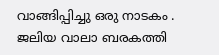വാങ്ങിപ്പിച്ചു ഒരു നാടകം . ജലിയ വാലാ ബരകത്തി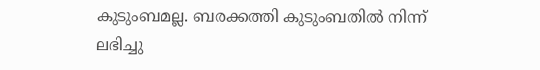കുടുംബമല്ല. ബരക്കത്തി കുടുംബതില്‍ നിന്ന് ലഭിച്ചു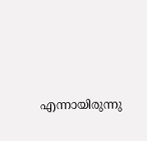എന്നായിരുന്നു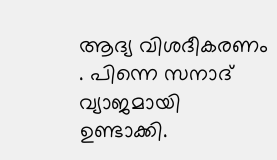ആദ്യ വിശദീകരണം . പിന്നെ സനാദ് വ്യാജമായി ഉണ്ടാക്കി.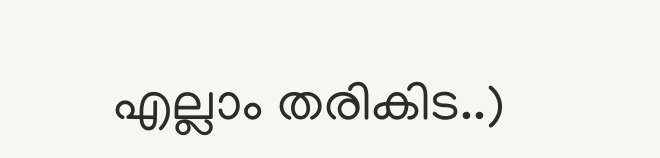എല്ലാം തരികിട..)